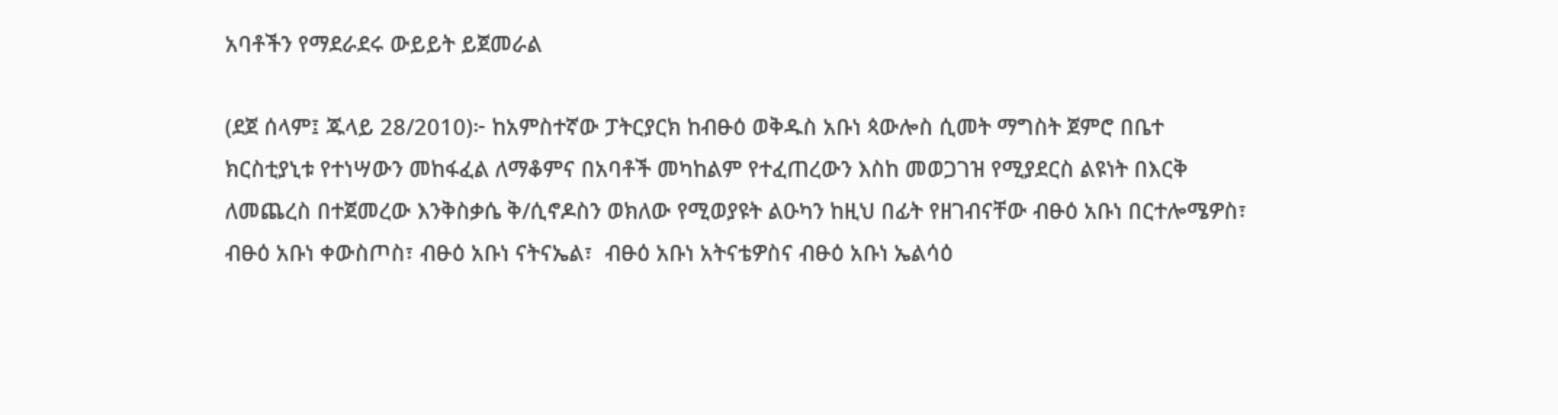አባቶችን የማደራደሩ ውይይት ይጀመራል

(ደጀ ሰላም፤ ጁላይ 28/2010)፦ ከአምስተኛው ፓትርያርክ ከብፁዕ ወቅዱስ አቡነ ጳውሎስ ሲመት ማግስት ጀምሮ በቤተ ክርስቲያኒቱ የተነሣውን መከፋፈል ለማቆምና በአባቶች መካከልም የተፈጠረውን እስከ መወጋገዝ የሚያደርስ ልዩነት በእርቅ ለመጨረስ በተጀመረው እንቅስቃሴ ቅ/ሲኖዶስን ወክለው የሚወያዩት ልዑካን ከዚህ በፊት የዘገብናቸው ብፁዕ አቡነ በርተሎሜዎስ፣ ብፁዕ አቡነ ቀውስጦስ፣ ብፁዕ አቡነ ናትናኤል፣  ብፁዕ አቡነ አትናቴዎስና ብፁዕ አቡነ ኤልሳዕ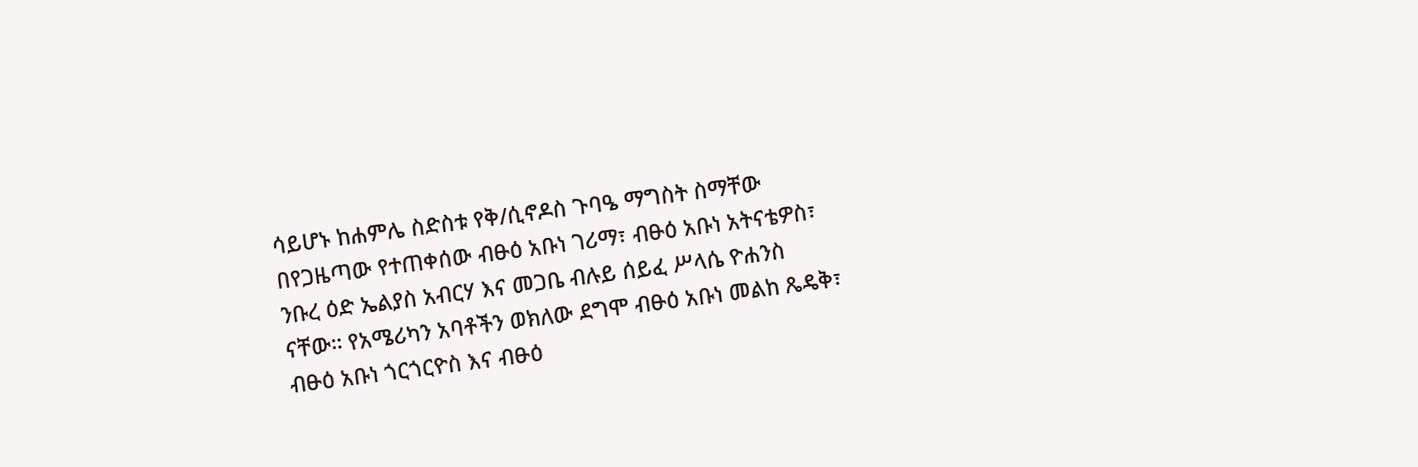ሳይሆኑ ከሐምሌ ስድስቱ የቅ/ሲኖዶስ ጉባዔ ማግስት ስማቸው በየጋዜጣው የተጠቀሰው ብፁዕ አቡነ ገሪማ፣ ብፁዕ አቡነ አትናቴዎስ፣  ንቡረ ዕድ ኤልያስ አብርሃ እና መጋቤ ብሉይ ሰይፈ ሥላሴ ዮሐንስ ናቸው። የአሜሪካን አባቶችን ወክለው ደግሞ ብፁዕ አቡነ መልከ ጼዴቅ፣ ብፁዕ አቡነ ጎርጎርዮስ እና ብፁዕ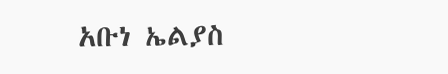አቡነ ኤልያስ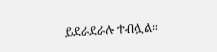ይደራደራሉ ተብሏል።